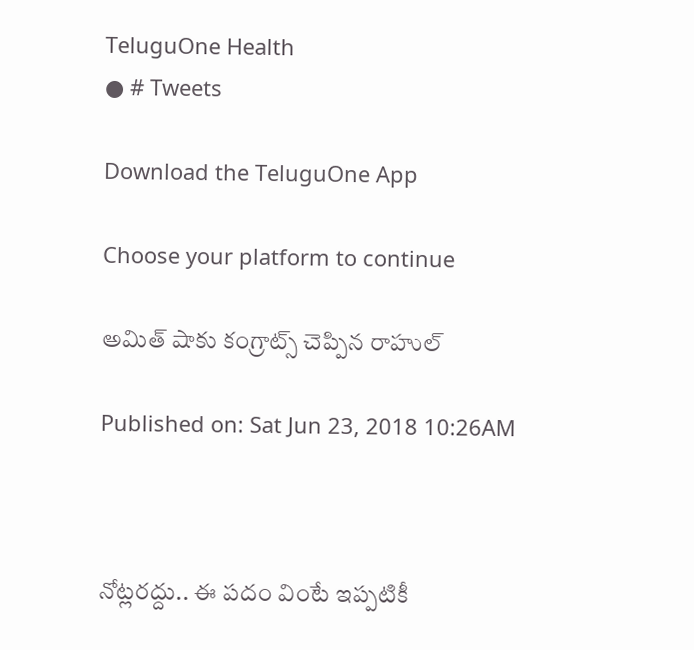TeluguOne Health
● # Tweets

Download the TeluguOne App

Choose your platform to continue

అమిత్ షాకు కంగ్రాట్స్ చెప్పిన రాహుల్

Published on: Sat Jun 23, 2018 10:26AM



నోట్లరద్దు.. ఈ పదం వింటే ఇప్పటికీ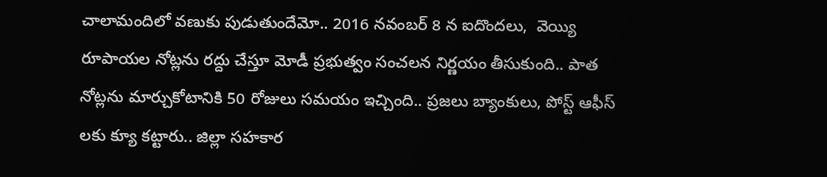చాలామందిలో వణుకు పుడుతుందేమో.. 2016 నవంబర్ 8 న ఐదొందలు,  వెయ్యి రూపాయల నోట్లను రద్దు చేస్తూ మోడీ ప్రభుత్వం సంచలన నిర్ణయం తీసుకుంది.. పాత నోట్లను మార్చుకోటానికి 50 రోజులు సమయం ఇచ్చింది.. ప్రజలు బ్యాంకులు, పోస్ట్ ఆఫీస్ లకు క్యూ కట్టారు.. జిల్లా సహకార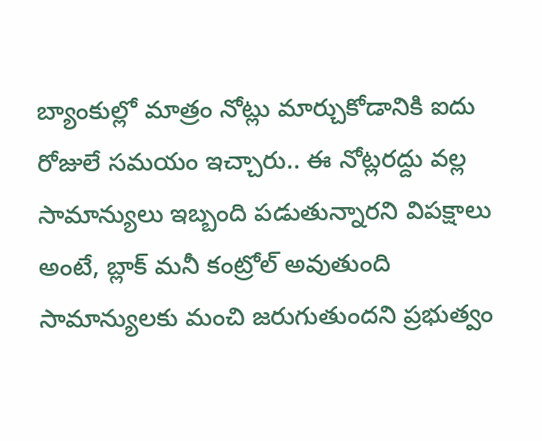బ్యాంకుల్లో మాత్రం నోట్లు మార్చుకోడానికి ఐదు రోజులే సమయం ఇచ్చారు.. ఈ నోట్లరద్దు వల్ల సామాన్యులు ఇబ్బంది పడుతున్నారని విపక్షాలు అంటే, బ్లాక్ మనీ కంట్రోల్ అవుతుంది సామాన్యులకు మంచి జరుగుతుందని ప్రభుత్వం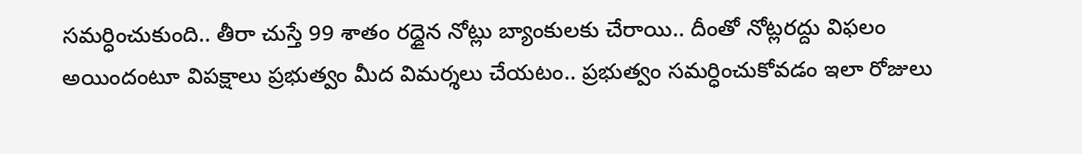సమర్ధించుకుంది.. తీరా చుస్తే 99 శాతం రద్దైన నోట్లు బ్యాంకులకు చేరాయి.. దీంతో నోట్లరద్దు విఫలం అయిందంటూ విపక్షాలు ప్రభుత్వం మీద విమర్శలు చేయటం.. ప్రభుత్వం సమర్ధించుకోవడం ఇలా రోజులు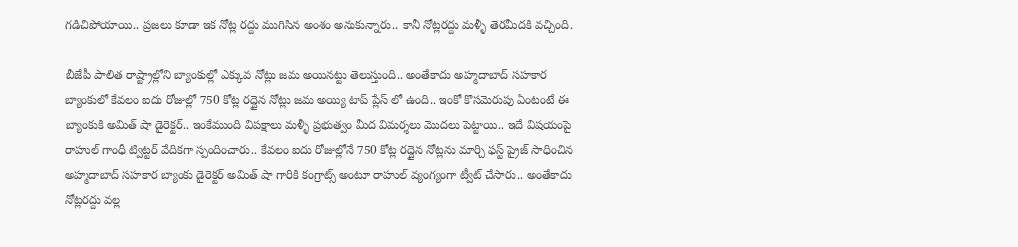గడిచిపోయాయి.. ప్రజలు కూడా ఇక నోట్ల రద్దు ముగిసిన అంశం అనుకున్నారు.. కానీ నోట్లరద్దు మళ్ళీ తెరమీదకి వచ్చింది.

బీజేపీ పాలిత రాష్ట్రాల్లోని బ్యాంకుల్లో ఎక్కువ నోట్లు జమ అయినట్టు తెలుస్తుంది.. అంతేకాదు అహ్మదాబాద్ సహకార బ్యాంకులో కేవలం ఐదు రోజుల్లో 750 కోట్ల రద్దైన నోట్లు జమ అయ్యి టాప్ ప్లేస్ లో ఉంది.. ఇంకో కొసమెరుపు ఏంటంటే ఈ బ్యాంకుకి అమిత్ షా డైరెక్టర్.. ఇంకేముంది విపక్షాలు మళ్ళీ ప్రభుత్వం మీద విమర్శలు మొదలు పెట్టాయి.. ఇదే విషయంపై రాహుల్ గాంధీ ట్విట్టర్ వేదికగా స్పందించారు.. కేవలం ఐదు రోజుల్లోనే 750 కోట్ల రద్దైన నోట్లను మార్చి ఫస్ట్ ప్రైజ్ సాధించిన అహ్మదాబాద్ సహకార బ్యాంకు డైరెక్టర్ అమిత్ షా గారికి కంగ్రాట్స్ అంటూ రాహుల్ వ్యంగ్యంగా ట్వీట్ చేసారు.. అంతేకాదు నోట్లరద్దు వల్ల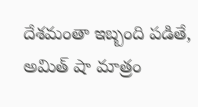దేశమంతా ఇబ్బంది పడితే, అమిత్ షా మాత్రం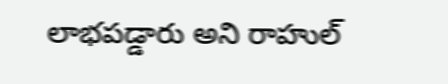లాభపడ్డారు అని రాహుల్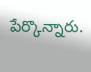పేర్కొన్నారు.